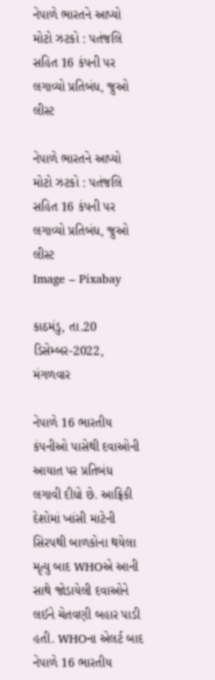નેપાળે ભારતને આપ્યો મોટો ઝટકો : પતંજલિ સહિત 16 કંપની પર લગાવ્યો પ્રતિબંધ, જુઓ લીસ્ટ

નેપાળે ભારતને આપ્યો મોટો ઝટકો : પતંજલિ સહિત 16 કંપની પર લગાવ્યો પ્રતિબંધ, જુઓ લીસ્ટ
Image – Pixabay

કાઠમંડુ, તા.20 ડિસેમ્બર-2022, મંગળવાર

નેપાળે 16 ભારતીય કંપનીઓ પાસેથી દવાઓની આયાત પર પ્રતિબંધ લગાવી દીધો છે. આફ્રિકી દેશોમાં ખાંસી માટેની સિરપથી બાળકોના થયેલા મૃત્યુ બાદ WHOએ આની સાથે જોડાયેલી દવાઓને લઈને ચેતવણી બહાર પાડી હતી. WHOના એલર્ટ બાદ નેપાળે 16 ભારતીય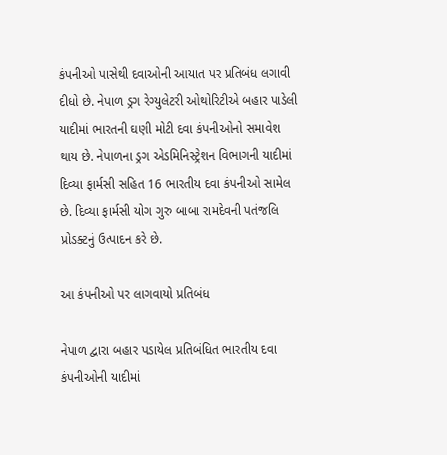કંપનીઓ પાસેથી દવાઓની આયાત પર પ્રતિબંધ લગાવી દીધો છે. નેપાળ ડ્રગ રેગ્યુલેટરી ઓથોરિટીએ બહાર પાડેલી યાદીમાં ભારતની ઘણી મોટી દવા કંપનીઓનો સમાવેશ થાય છે. નેપાળના ડ્રગ એડમિનિસ્ટ્રેશન વિભાગની યાદીમાં દિવ્યા ફાર્મસી સહિત 16 ભારતીય દવા કંપનીઓ સામેલ છે. દિવ્યા ફાર્મસી યોગ ગુરુ બાબા રામદેવની પતંજલિ પ્રોડક્ટનું ઉત્પાદન કરે છે.

આ કંપનીઓ પર લાગવાયો પ્રતિબંધ

નેપાળ દ્વારા બહાર પડાયેલ પ્રતિબંધિત ભારતીય દવા કંપનીઓની યાદીમાં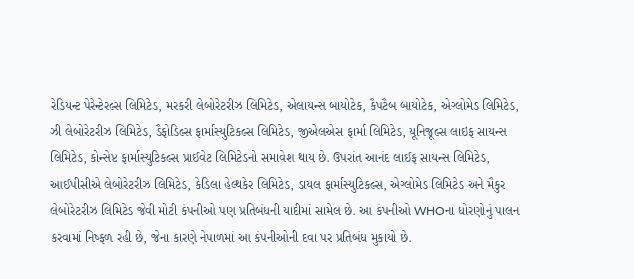રેડિયન્ટ પેરેન્ટેરલ્સ લિમિટેડ, મરકરી લેબોરેટરીઝ લિમિટેડ, એલાયન્સ બાયોટેક, કૈપટૈબ બાયોટેક, એગ્લોમેડ લિમિટેડ, ઝી લેબોરેટરીઝ લિમિટેડ, ડૈફોડિલ્સ ફાર્માસ્યુટિકલ્સ લિમિટેડ, જીએલએસ ફાર્મા લિમિટેડ, યૂનિજૂલ્સ લાઇફ સાયન્સ લિમિટેડ, કોન્સેપ્ટ ફાર્માસ્યુટિકલ્સ પ્રાઈવેટ લિમિટેડનો સમાવેશ થાય છે. ઉપરાંત આનંદ લાઈફ સાયન્સ લિમિટેડ, આઈપીસીએ લેબોરેટરીઝ લિમિટેડ, કેડિલા હેલ્થકેર લિમિટેડ, ડાયલ ફાર્માસ્યુટિકલ્સ, એગ્લોમેડ લિમિટેડ અને મૈકુર લેબોરેટરીઝ લિમિટેડ જેવી મોટી કંપનીઓ પણ પ્રતિબંધની યાદીમાં સામેલ છે. આ કંપનીઓ WHOના ધોરણોનું પાલન કરવામાં નિષ્ફળ રહી છે, જેના કારણે નેપાળમાં આ કંપનીઓની દવા પર પ્રતિબંધ મુકાયો છે.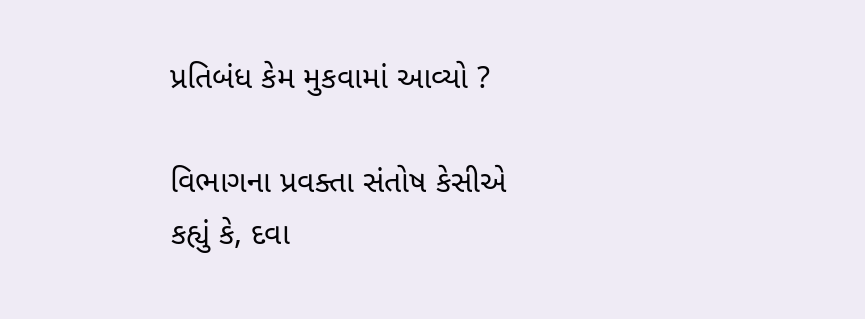પ્રતિબંધ કેમ મુકવામાં આવ્યો ?

વિભાગના પ્રવક્તા સંતોષ કેસીએ કહ્યું કે, દવા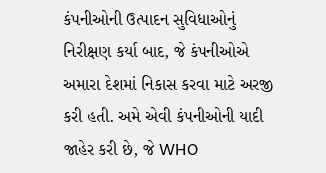કંપનીઓની ઉત્પાદન સુવિધાઓનું નિરીક્ષણ કર્યા બાદ, જે કંપનીઓએ અમારા દેશમાં નિકાસ કરવા માટે અરજી કરી હતી. અમે એવી કંપનીઓની યાદી જાહેર કરી છે, જે WHO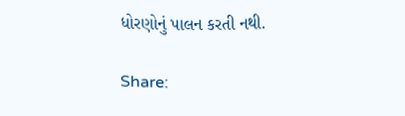ધોરણોનું પાલન કરતી નથી.

Share: